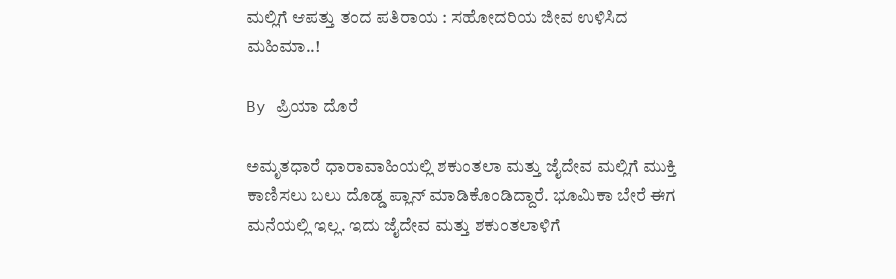ಮಲ್ಲಿಗೆ ಆಪತ್ತು ತಂದ ಪತಿರಾಯ : ಸಹೋದರಿಯ ಜೀವ ಉಳಿಸಿದ ಮಹಿಮಾ..!

By ಪ್ರಿಯಾ ದೊರೆ

ಅಮೃತಧಾರೆ ಧಾರಾವಾಹಿಯಲ್ಲಿ ಶಕುಂತಲಾ ಮತ್ತು ಜೈದೇವ ಮಲ್ಲಿಗೆ ಮುಕ್ತಿ ಕಾಣಿಸಲು ಬಲು ದೊಡ್ಡ ಪ್ಲಾನ್ ಮಾಡಿಕೊಂಡಿದ್ದಾರೆ. ಭೂಮಿಕಾ ಬೇರೆ ಈಗ ಮನೆಯಲ್ಲಿ ಇಲ್ಲ. ಇದು ಜೈದೇವ ಮತ್ತು ಶಕುಂತಲಾಳಿಗೆ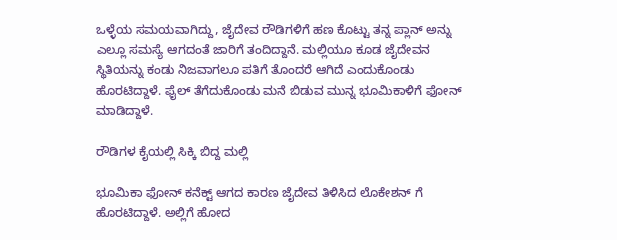ಒಳ್ಳೆಯ ಸಮಯವಾಗಿದ್ದು, ಜೈದೇವ ರೌಡಿಗಳಿಗೆ ಹಣ ಕೊಟ್ಟು ತನ್ನ ಪ್ಲಾನ್ ಅನ್ನು ಎಲ್ಲೂ ಸಮಸ್ಯೆ ಆಗದಂತೆ ಜಾರಿಗೆ ತಂದಿದ್ದಾನೆ. ಮಲ್ಲಿಯೂ ಕೂಡ ಜೈದೇವನ ಸ್ಥಿತಿಯನ್ನು ಕಂಡು ನಿಜವಾಗಲೂ ಪತಿಗೆ ತೊಂದರೆ ಆಗಿದೆ ಎಂದುಕೊಂಡು ಹೊರಟಿದ್ದಾಳೆ. ಫೈಲ್ ತೆಗೆದುಕೊಂಡು ಮನೆ ಬಿಡುವ ಮುನ್ನ ಭೂಮಿಕಾಳಿಗೆ ಫೋನ್ ಮಾಡಿದ್ದಾಳೆ.

ರೌಡಿಗಳ ಕೈಯಲ್ಲಿ ಸಿಕ್ಕಿ ಬಿದ್ದ ಮಲ್ಲಿ

ಭೂಮಿಕಾ ಫೋನ್ ಕನೆಕ್ಟ್ ಆಗದ ಕಾರಣ ಜೈದೇವ ತಿಳಿಸಿದ ಲೊಕೇಶನ್ ಗೆ ಹೊರಟಿದ್ದಾಳೆ. ಅಲ್ಲಿಗೆ ಹೋದ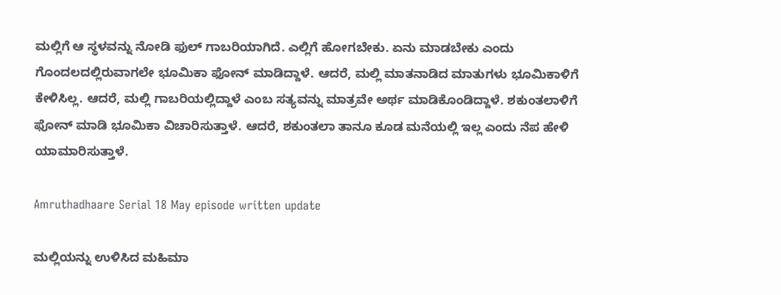ಮಲ್ಲಿಗೆ ಆ ಸ್ಥಳವನ್ನು ನೋಡಿ ಫುಲ್ ಗಾಬರಿಯಾಗಿದೆ. ಎಲ್ಲಿಗೆ ಹೋಗಬೇಕು. ಏನು ಮಾಡಬೇಕು ಎಂದು ಗೊಂದಲದಲ್ಲಿರುವಾಗಲೇ ಭೂಮಿಕಾ ಫೋನ್ ಮಾಡಿದ್ದಾಳೆ. ಆದರೆ, ಮಲ್ಲಿ ಮಾತನಾಡಿದ ಮಾತುಗಳು ಭೂಮಿಕಾಳಿಗೆ ಕೇಳಿಸಿಲ್ಲ. ಆದರೆ, ಮಲ್ಲಿ ಗಾಬರಿಯಲ್ಲಿದ್ದಾಳೆ ಎಂಬ ಸತ್ಯವನ್ನು ಮಾತ್ರವೇ ಅರ್ಥ ಮಾಡಿಕೊಂಡಿದ್ದಾಳೆ. ಶಕುಂತಲಾಳಿಗೆ ಫೋನ್ ಮಾಡಿ ಭೂಮಿಕಾ ವಿಚಾರಿಸುತ್ತಾಳೆ. ಆದರೆ, ಶಕುಂತಲಾ ತಾನೂ ಕೂಡ ಮನೆಯಲ್ಲಿ ಇಲ್ಲ ಎಂದು ನೆಪ ಹೇಳಿ ಯಾಮಾರಿಸುತ್ತಾಳೆ.

Amruthadhaare Serial 18 May episode written update

ಮಲ್ಲಿಯನ್ನು ಉಳಿಸಿದ ಮಹಿಮಾ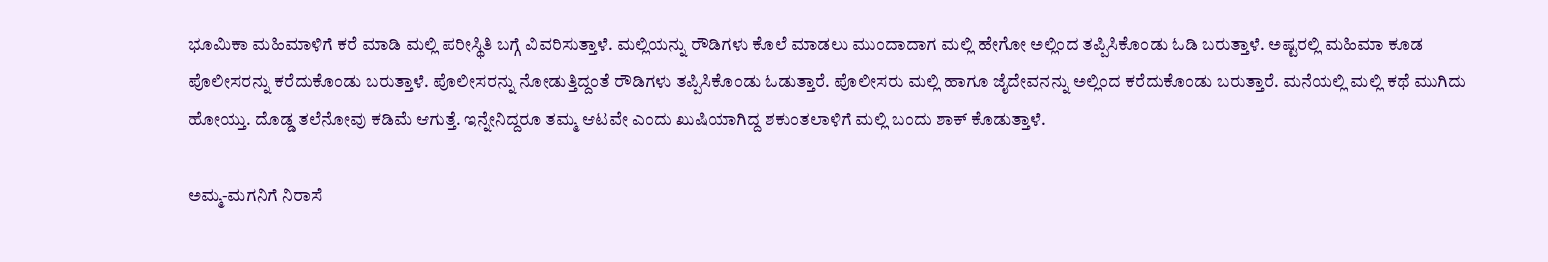ಭೂಮಿಕಾ ಮಹಿಮಾಳಿಗೆ ಕರೆ ಮಾಡಿ ಮಲ್ಲಿ ಪರೀಸ್ಥಿತಿ ಬಗ್ಗೆ ವಿವರಿಸುತ್ತಾಳೆ. ಮಲ್ಲಿಯನ್ನು ರೌಡಿಗಳು ಕೊಲೆ ಮಾಡಲು ಮುಂದಾದಾಗ ಮಲ್ಲಿ ಹೇಗೋ ಅಲ್ಲಿಂದ ತಪ್ಪಿಸಿಕೊಂಡು ಓಡಿ ಬರುತ್ತಾಳೆ. ಅಷ್ಟರಲ್ಲಿ ಮಹಿಮಾ ಕೂಡ ಪೊಲೀಸರನ್ನು ಕರೆದುಕೊಂಡು ಬರುತ್ತಾಳೆ. ಪೊಲೀಸರನ್ನು ನೋಡುತ್ತಿದ್ದಂತೆ ರೌಡಿಗಳು ತಪ್ಪಿಸಿಕೊಂಡು ಓಡುತ್ತಾರೆ. ಪೊಲೀಸರು ಮಲ್ಲಿ ಹಾಗೂ ಜೈದೇವನನ್ನು ಅಲ್ಲಿಂದ ಕರೆದುಕೊಂಡು ಬರುತ್ತಾರೆ. ಮನೆಯಲ್ಲಿ ಮಲ್ಲಿ ಕಥೆ ಮುಗಿದು ಹೋಯ್ತು. ದೊಡ್ಡ ತಲೆನೋವು ಕಡಿಮೆ ಆಗುತ್ತೆ. ಇನ್ನೇನಿದ್ದರೂ ತಮ್ಮ ಆಟವೇ ಎಂದು ಖುಷಿಯಾಗಿದ್ದ ಶಕುಂತಲಾಳಿಗೆ ಮಲ್ಲಿ ಬಂದು ಶಾಕ್ ಕೊಡುತ್ತಾಳೆ.

ಅಮ್ಮ-ಮಗನಿಗೆ ನಿರಾಸೆ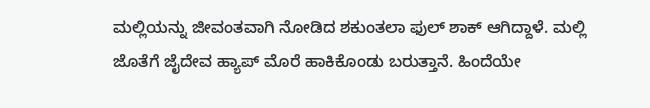ಮಲ್ಲಿಯನ್ನು ಜೀವಂತವಾಗಿ ನೋಡಿದ ಶಕುಂತಲಾ ಫುಲ್ ಶಾಕ್ ಆಗಿದ್ದಾಳೆ. ಮಲ್ಲಿ ಜೊತೆಗೆ ಜೈದೇವ ಹ್ಯಾಪ್ ಮೊರೆ ಹಾಕಿಕೊಂಡು ಬರುತ್ತಾನೆ. ಹಿಂದೆಯೇ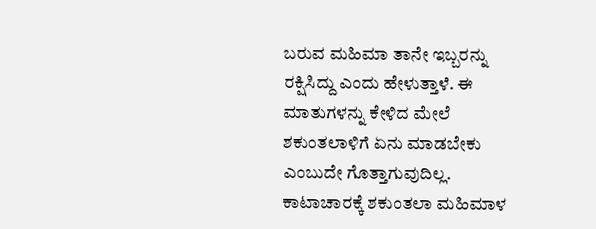ಬರುವ ಮಹಿಮಾ ತಾನೇ ಇಬ್ಬರನ್ನು ರಕ್ಷಿಸಿದ್ದು ಎಂದು ಹೇಳುತ್ತಾಳೆ. ಈ ಮಾತುಗಳನ್ನು ಕೇಳಿದ ಮೇಲೆ ಶಕುಂತಲಾಳಿಗೆ ಏನು ಮಾಡಬೇಕು ಎಂಬುದೇ ಗೊತ್ತಾಗುವುದಿಲ್ಲ. ಕಾಟಾಚಾರಕ್ಕೆ ಶಕುಂತಲಾ ಮಹಿಮಾಳ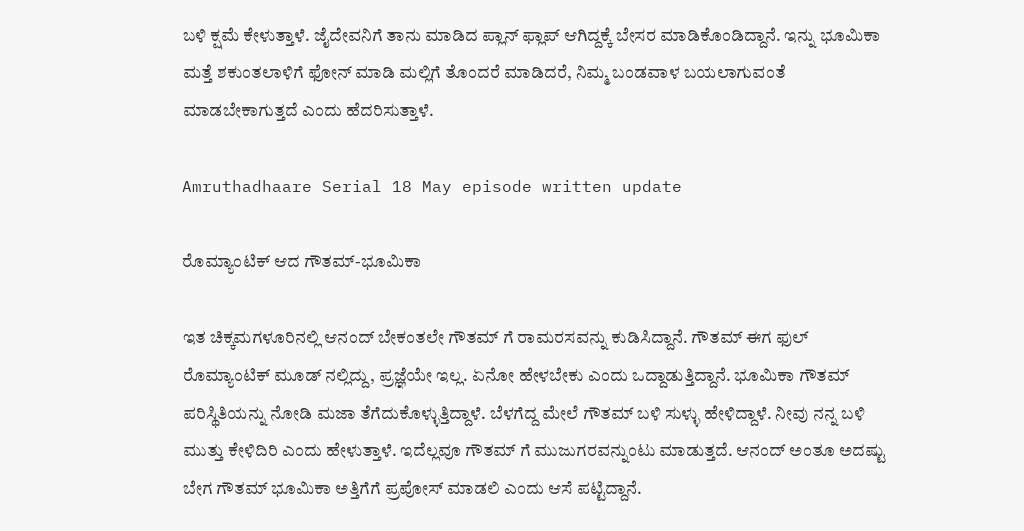ಬಳಿ ಕ್ಷಮೆ ಕೇಳುತ್ತಾಳೆ. ಜೈದೇವನಿಗೆ ತಾನು ಮಾಡಿದ ಪ್ಲಾನ್ ಫ್ಲಾಪ್ ಆಗಿದ್ದಕ್ಕೆ ಬೇಸರ ಮಾಡಿಕೊಂಡಿದ್ದಾನೆ. ಇನ್ನು ಭೂಮಿಕಾ ಮತ್ತೆ ಶಕುಂತಲಾಳಿಗೆ ಫೋನ್ ಮಾಡಿ ಮಲ್ಲಿಗೆ ತೊಂದರೆ ಮಾಡಿದರೆ, ನಿಮ್ಮ ಬಂಡವಾಳ ಬಯಲಾಗುವಂತೆ ಮಾಡಬೇಕಾಗುತ್ತದೆ ಎಂದು ಹೆದರಿಸುತ್ತಾಳೆ.

Amruthadhaare Serial 18 May episode written update

ರೊಮ್ಯಾಂಟಿಕ್ ಆದ ಗೌತಮ್-ಭೂಮಿಕಾ

ಇತ ಚಿಕ್ಕಮಗಳೂರಿನಲ್ಲಿ ಆನಂದ್ ಬೇಕಂತಲೇ ಗೌತಮ್ ಗೆ ರಾಮರಸವನ್ನು ಕುಡಿಸಿದ್ದಾನೆ. ಗೌತಮ್ ಈಗ ಫುಲ್ ರೊಮ್ಯಾಂಟಿಕ್ ಮೂಡ್ ನಲ್ಲಿದ್ದು, ಪ್ರಜ್ಞೆಯೇ ಇಲ್ಲ. ಏನೋ ಹೇಳಬೇಕು ಎಂದು ಒದ್ದಾಡುತ್ತಿದ್ದಾನೆ. ಭೂಮಿಕಾ ಗೌತಮ್ ಪರಿಸ್ಥಿತಿಯನ್ನು ನೋಡಿ ಮಜಾ ತೆಗೆದುಕೊಳ್ಳುತ್ತಿದ್ದಾಳೆ. ಬೆಳಗೆದ್ದ ಮೇಲೆ ಗೌತಮ್ ಬಳಿ ಸುಳ್ಳು ಹೇಳಿದ್ದಾಳೆ. ನೀವು ನನ್ನ ಬಳಿ ಮುತ್ತು ಕೇಳಿದಿರಿ ಎಂದು ಹೇಳುತ್ತಾಳೆ. ಇದೆಲ್ಲವೂ ಗೌತಮ್ ಗೆ ಮುಜುಗರವನ್ನುಂಟು ಮಾಡುತ್ತದೆ. ಆನಂದ್ ಅಂತೂ ಅದಷ್ಟು ಬೇಗ ಗೌತಮ್ ಭೂಮಿಕಾ ಅತ್ತಿಗೆಗೆ ಪ್ರಪೋಸ್ ಮಾಡಲಿ ಎಂದು ಆಸೆ ಪಟ್ಟಿದ್ದಾನೆ.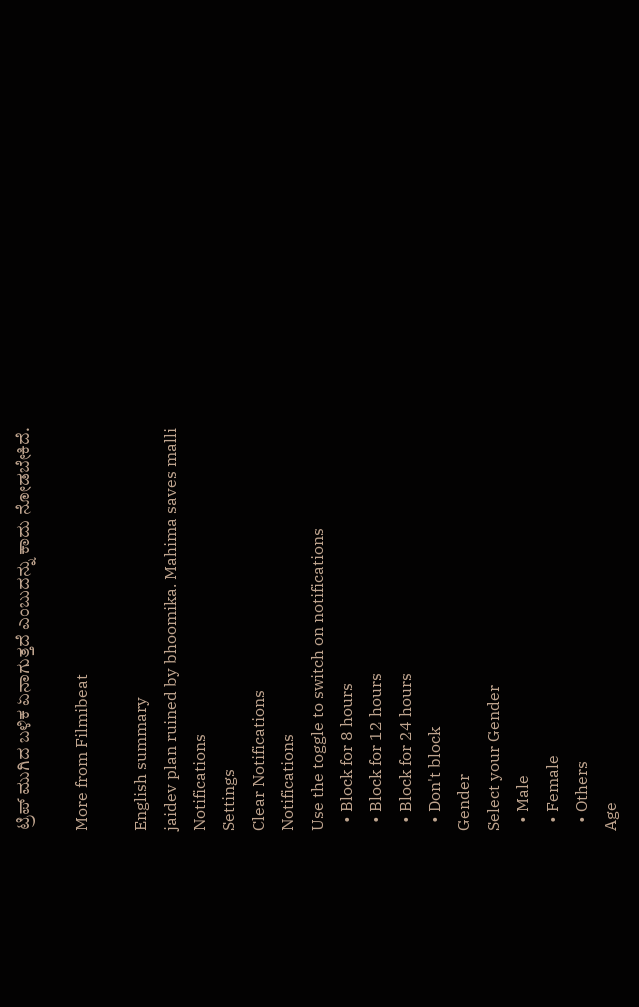ಟ್ರಿಪ್ ಮುಗಿದ ಬಳಿಕ ಏನಾಗುತ್ತದೆ ಎಂಬುದನ್ನು ಕಾದು ನೋಡಬೇಕಿದೆ.

More from Filmibeat

English summary
jaidev plan ruined by bhoomika. Mahima saves malli
Notifications
Settings
Clear Notifications
Notifications
Use the toggle to switch on notifications
  • Block for 8 hours
  • Block for 12 hours
  • Block for 24 hours
  • Don't block
Gender
Select your Gender
  • Male
  • Female
  • Others
Age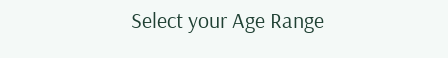Select your Age Range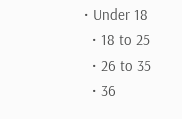• Under 18
  • 18 to 25
  • 26 to 35
  • 36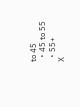to 45
  • 45 to 55
  • 55+
X